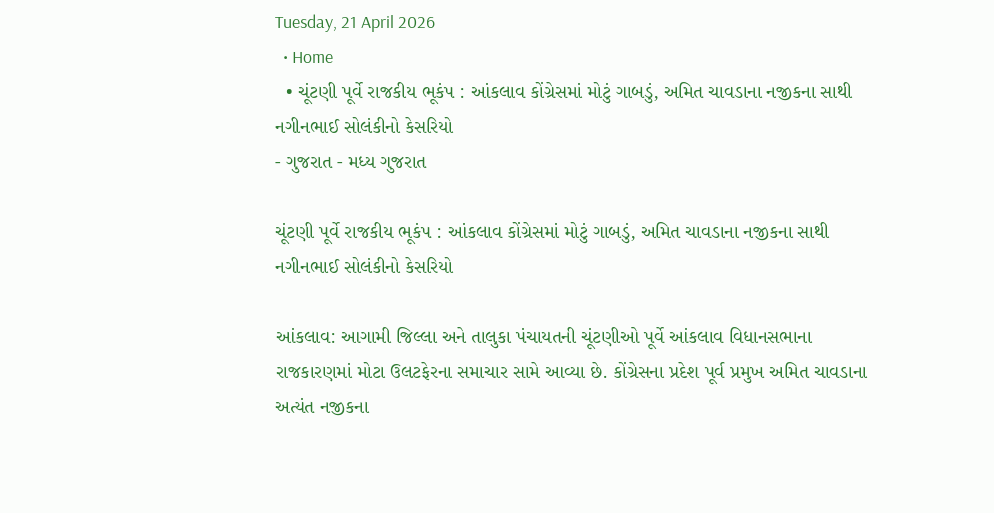Tuesday, 21 April 2026
  • Home
  • ચૂંટણી પૂર્વે રાજકીય ભૂકંપ : આંકલાવ કોંગ્રેસમાં મોટું ગાબડું, અમિત ચાવડાના નજીકના સાથી નગીનભાઈ સોલંકીનો કેસરિયો
- ગુજરાત - મધ્ય ગુજરાત

ચૂંટણી પૂર્વે રાજકીય ભૂકંપ : આંકલાવ કોંગ્રેસમાં મોટું ગાબડું, અમિત ચાવડાના નજીકના સાથી નગીનભાઈ સોલંકીનો કેસરિયો

આંકલાવ: આગામી જિલ્લા અને તાલુકા પંચાયતની ચૂંટણીઓ પૂર્વે આંકલાવ વિધાનસભાના રાજકારણમાં મોટા ઉલટફેરના સમાચાર સામે આવ્યા છે. કોંગ્રેસના પ્રદેશ પૂર્વ પ્રમુખ અમિત ચાવડાના અત્યંત નજીકના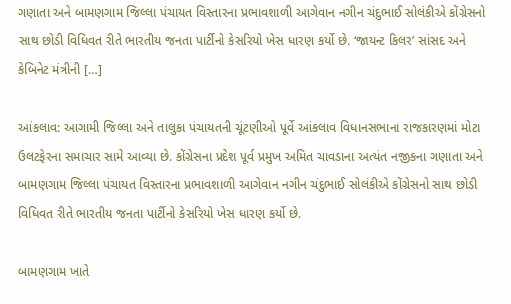ગણાતા અને બામણગામ જિલ્લા પંચાયત વિસ્તારના પ્રભાવશાળી આગેવાન નગીન ચંદુભાઈ સોલંકીએ કોંગ્રેસનો સાથ છોડી વિધિવત રીતે ભારતીય જનતા પાર્ટીનો કેસરિયો ખેસ ધારણ કર્યો છે. ‘જાયન્ટ કિલર’ સાંસદ અને કેબિનેટ મંત્રીની […]

આંકલાવ: આગામી જિલ્લા અને તાલુકા પંચાયતની ચૂંટણીઓ પૂર્વે આંકલાવ વિધાનસભાના રાજકારણમાં મોટા ઉલટફેરના સમાચાર સામે આવ્યા છે. કોંગ્રેસના પ્રદેશ પૂર્વ પ્રમુખ અમિત ચાવડાના અત્યંત નજીકના ગણાતા અને બામણગામ જિલ્લા પંચાયત વિસ્તારના પ્રભાવશાળી આગેવાન નગીન ચંદુભાઈ સોલંકીએ કોંગ્રેસનો સાથ છોડી વિધિવત રીતે ભારતીય જનતા પાર્ટીનો કેસરિયો ખેસ ધારણ કર્યો છે.

બામણગામ ખાતે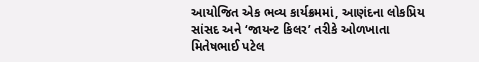આયોજિત એક ભવ્ય કાર્યક્રમમાં, આણંદના લોકપ્રિય સાંસદ અને ‘જાયન્ટ કિલર’ તરીકે ઓળખાતા મિતેષભાઈ પટેલ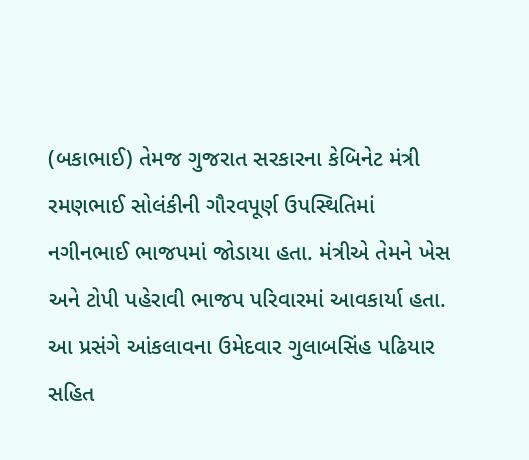(બકાભાઈ) તેમજ ગુજરાત સરકારના કેબિનેટ મંત્રી રમણભાઈ સોલંકીની ગૌરવપૂર્ણ ઉપસ્થિતિમાં નગીનભાઈ ભાજપમાં જોડાયા હતા. મંત્રીએ તેમને ખેસ અને ટોપી પહેરાવી ભાજપ પરિવારમાં આવકાર્યા હતા. આ પ્રસંગે આંકલાવના ઉમેદવાર ગુલાબસિંહ પઢિયાર સહિત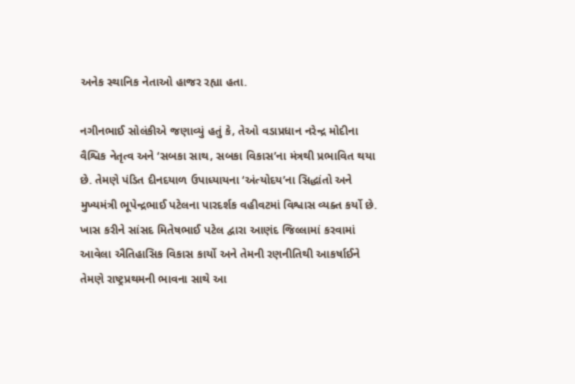અનેક સ્થાનિક નેતાઓ હાજર રહ્યા હતા.

નગીનભાઈ સોલંકીએ જણાવ્યું હતું કે, તેઓ વડાપ્રધાન નરેન્દ્ર મોદીના વૈશ્વિક નેતૃત્વ અને ‘સબકા સાથ, સબકા વિકાસ’ના મંત્રથી પ્રભાવિત થયા છે. તેમણે પંડિત દીનદયાળ ઉપાધ્યાયના ‘અંત્યોદય’ના સિદ્ધાંતો અને મુખ્યમંત્રી ભૂપેન્દ્રભાઈ પટેલના પારદર્શક વહીવટમાં વિશ્વાસ વ્યક્ત કર્યો છે. ખાસ કરીને સાંસદ મિતેષભાઈ પટેલ દ્વારા આણંદ જિલ્લામાં કરવામાં આવેલા ઐતિહાસિક વિકાસ કાર્યો અને તેમની રણનીતિથી આકર્ષાઈને તેમણે રાષ્ટ્રપ્રથમની ભાવના સાથે આ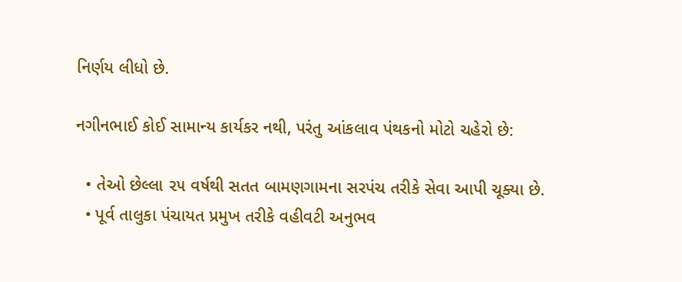નિર્ણય લીધો છે.

નગીનભાઈ કોઈ સામાન્ય કાર્યકર નથી, પરંતુ આંકલાવ પંથકનો મોટો ચહેરો છે:

  • તેઓ છેલ્લા ૨૫ વર્ષથી સતત બામણગામના સરપંચ તરીકે સેવા આપી ચૂક્યા છે.
  • પૂર્વ તાલુકા પંચાયત પ્રમુખ તરીકે વહીવટી અનુભવ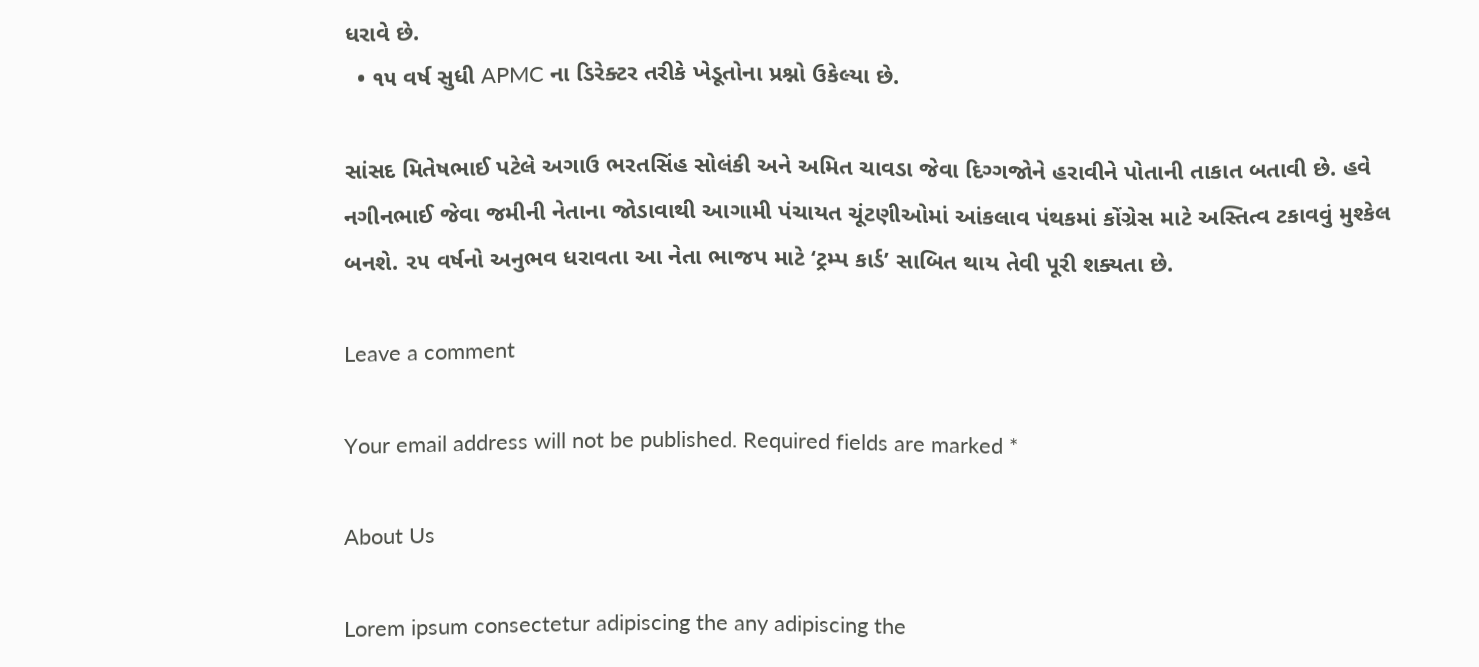ધરાવે છે.
  • ૧૫ વર્ષ સુધી APMC ના ડિરેક્ટર તરીકે ખેડૂતોના પ્રશ્નો ઉકેલ્યા છે.

સાંસદ મિતેષભાઈ પટેલે અગાઉ ભરતસિંહ સોલંકી અને અમિત ચાવડા જેવા દિગ્ગજોને હરાવીને પોતાની તાકાત બતાવી છે. હવે નગીનભાઈ જેવા જમીની નેતાના જોડાવાથી આગામી પંચાયત ચૂંટણીઓમાં આંકલાવ પંથકમાં કોંગ્રેસ માટે અસ્તિત્વ ટકાવવું મુશ્કેલ બનશે. ૨૫ વર્ષનો અનુભવ ધરાવતા આ નેતા ભાજપ માટે ‘ટ્રમ્પ કાર્ડ’ સાબિત થાય તેવી પૂરી શક્યતા છે.

Leave a comment

Your email address will not be published. Required fields are marked *

About Us

Lorem ipsum consectetur adipiscing the any adipiscing the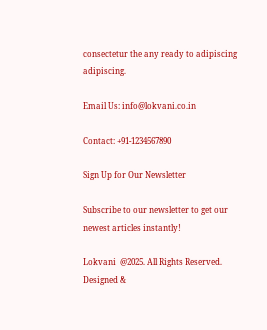consectetur the any ready to adipiscing adipiscing.

Email Us: info@lokvani.co.in

Contact: +91-1234567890

Sign Up for Our Newsletter

Subscribe to our newsletter to get our newest articles instantly!

Lokvani  @2025. All Rights Reserved. Designed &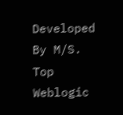Developed By M/S. Top Weblogic